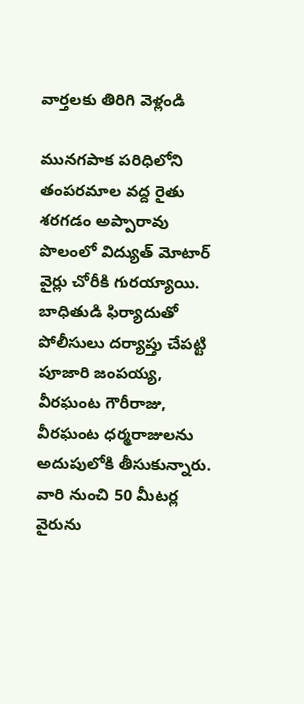వార్తలకు తిరిగి వెళ్లండి

మునగపాక పరిధిలోని తంపరమాల వద్ద రైతు శరగడం అప్పారావు పొలంలో విద్యుత్ మోటార్ వైర్లు చోరీకి గురయ్యాయి. బాధితుడి ఫిర్యాదుతో పోలీసులు దర్యాప్తు చేపట్టి పూజారి జంపయ్య, వీరఘంట గౌరీరాజు, వీరఘంట ధర్మరాజులను అదుపులోకి తీసుకున్నారు.
వారి నుంచి 50 మీటర్ల వైరును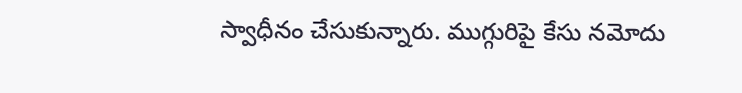స్వాధీనం చేసుకున్నారు. ముగ్గురిపై కేసు నమోదు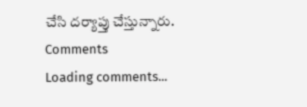చేసి దర్యాప్తు చేస్తున్నారు.
Comments
Loading comments...